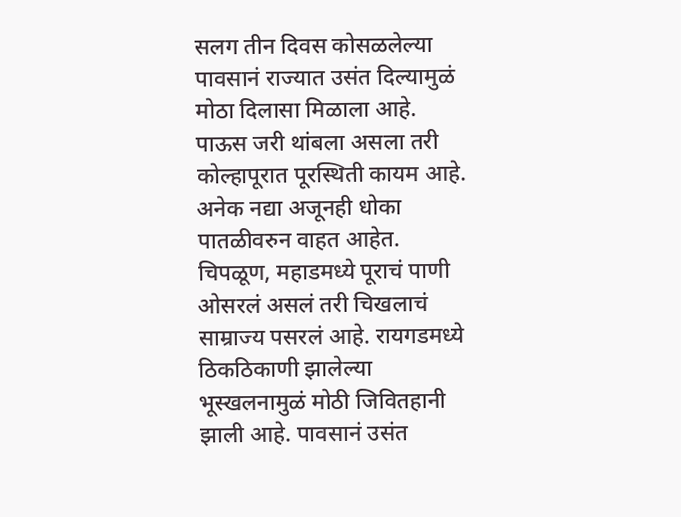सलग तीन दिवस कोसळलेल्या पावसानं राज्यात उसंत दिल्यामुळं मोठा दिलासा मिळाला आहे. पाऊस जरी थांबला असला तरी कोल्हापूरात पूरस्थिती कायम आहे. अनेक नद्या अजूनही धोका पातळीवरुन वाहत आहेत. चिपळूण, महाडमध्ये पूराचं पाणी ओसरलं असलं तरी चिखलाचं साम्राज्य पसरलं आहे. रायगडमध्ये ठिकठिकाणी झालेल्या भूस्खलनामुळं मोठी जिवितहानी झाली आहे. पावसानं उसंत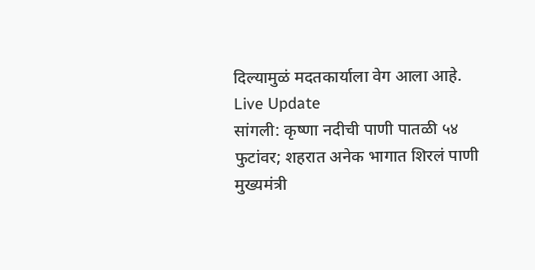दिल्यामुळं मदतकार्याला वेग आला आहे.
Live Update
सांगली: कृष्णा नदीची पाणी पातळी ५४ फुटांवर; शहरात अनेक भागात शिरलं पाणी
मुख्यमंत्री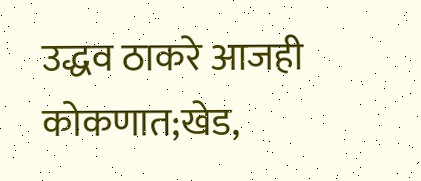उद्धव ठाकरे आजही कोकणात;खेड,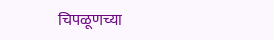चिपळूणच्या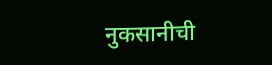नुकसानीची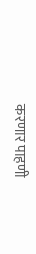करणार पाहणी